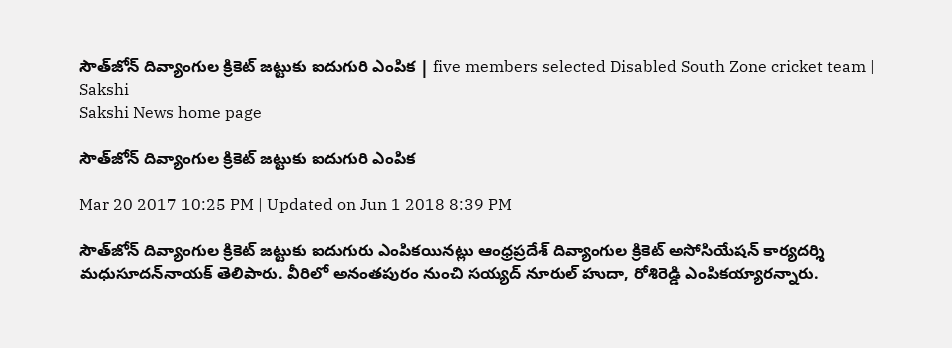సౌత్‌జోన్‌ దివ్యాంగుల క్రికెట్‌ జట్టుకు ఐదుగురి ఎంపిక | five members selected Disabled South Zone cricket team | Sakshi
Sakshi News home page

సౌత్‌జోన్‌ దివ్యాంగుల క్రికెట్‌ జట్టుకు ఐదుగురి ఎంపిక

Mar 20 2017 10:25 PM | Updated on Jun 1 2018 8:39 PM

సౌత్‌జోన్‌ దివ్యాంగుల క్రికెట్‌ జట్టుకు ఐదుగురు ఎంపికయినట్లు ఆంధ్రప్రదేశ్‌ దివ్యాంగుల క్రికెట్‌ అసోసియేషన్‌ కార్యదర్శి మధుసూదన్‌నాయక్‌ తెలిపారు. వీరిలో అనంతపురం నుంచి సయ్యద్‌ నూరుల్‌ హుదా, రోశిరెడ్డి ఎంపికయ్యారన్నారు.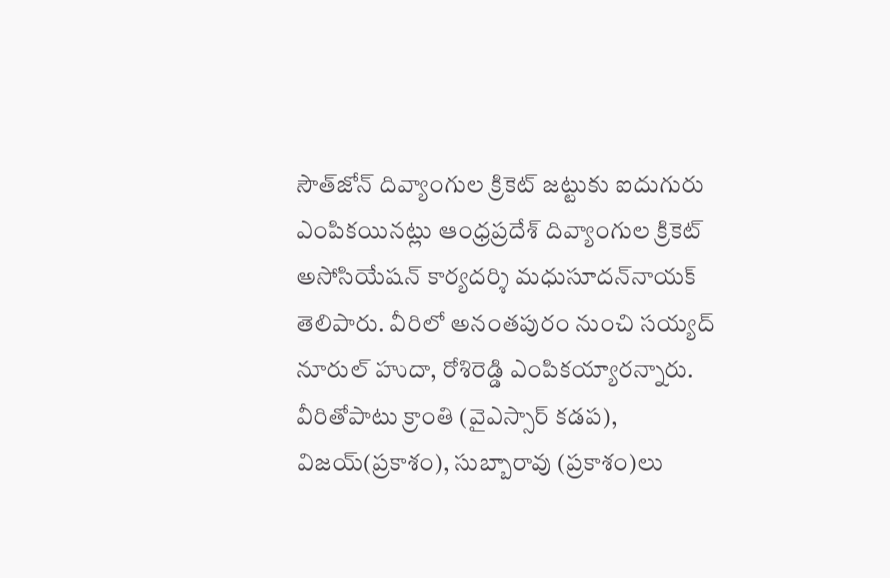సౌత్‌జోన్‌ దివ్యాంగుల క్రికెట్‌ జట్టుకు ఐదుగురు ఎంపికయినట్లు ఆంధ్రప్రదేశ్‌ దివ్యాంగుల క్రికెట్‌ అసోసియేషన్‌ కార్యదర్శి మధుసూదన్‌నాయక్‌ తెలిపారు. వీరిలో అనంతపురం నుంచి సయ్యద్‌ నూరుల్‌ హుదా, రోశిరెడ్డి ఎంపికయ్యారన్నారు. వీరితోపాటు క్రాంతి (వైఎస్సార్‌ కడప), విజయ్‌(ప్రకాశం), సుబ్బారావు (ప్రకాశం)లు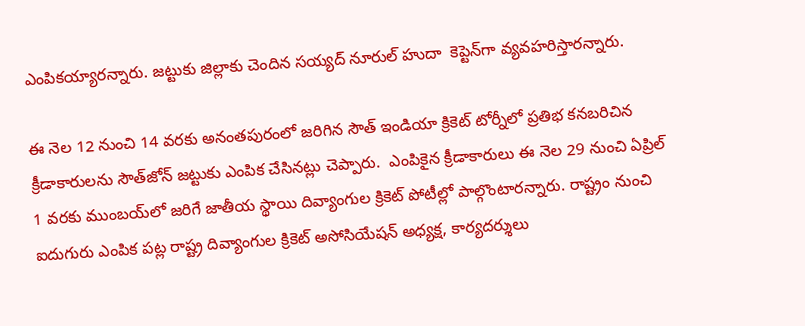ఎంపికయ్యారన్నారు. జట్టుకు జిల్లాకు చెందిన సయ్యద్‌ నూరుల్‌ హుదా  కెప్టెన్‌గా వ్యవహరిస్తారన్నారు.

ఈ నెల 12 నుంచి 14 వరకు అనంతపురంలో జరిగిన సౌత్‌ ఇండియా క్రికెట్‌ టోర్నీలో ప్రతిభ కనబరిచిన క్రీడాకారులను సౌత్‌జోన్‌ జట్టుకు ఎంపిక చేసినట్లు చెప్పారు.  ఎంపికైన క్రీడాకారులు ఈ నెల 29 నుంచి ఏప్రిల్‌ 1 వరకు ముంబయ్‌లో జరిగే జాతీయ స్థాయి దివ్యాంగుల క్రికెట్‌ పోటీల్లో పాల్గొంటారన్నారు. రాష్ట్రం నుంచి ఐదుగురు ఎంపిక పట్ల రాష్ట్ర దివ్యాంగుల క్రికెట్‌ అసోసియేషన్‌ అధ్యక్ష, కార్యదర్శులు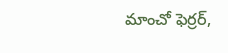మాంచో ఫెర్రర్,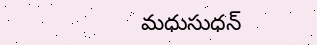మధుసుధన్‌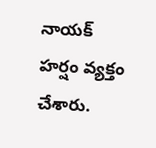నాయక్‌  హర్షం వ్యక్తం చేశారు.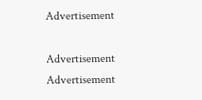Advertisement

Advertisement
Advertisement